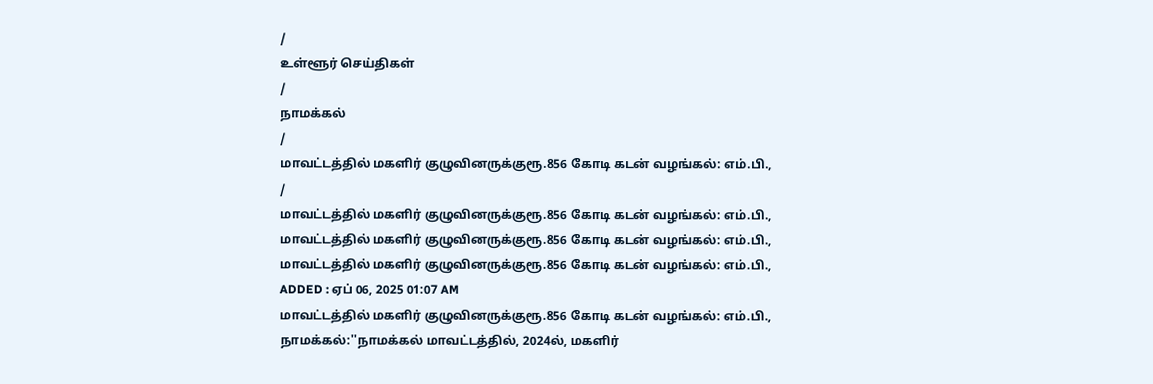/
உள்ளூர் செய்திகள்
/
நாமக்கல்
/
மாவட்டத்தில் மகளிர் குழுவினருக்குரூ.856 கோடி கடன் வழங்கல்: எம்.பி.,
/
மாவட்டத்தில் மகளிர் குழுவினருக்குரூ.856 கோடி கடன் வழங்கல்: எம்.பி.,
மாவட்டத்தில் மகளிர் குழுவினருக்குரூ.856 கோடி கடன் வழங்கல்: எம்.பி.,
மாவட்டத்தில் மகளிர் குழுவினருக்குரூ.856 கோடி கடன் வழங்கல்: எம்.பி.,
ADDED : ஏப் 06, 2025 01:07 AM
மாவட்டத்தில் மகளிர் குழுவினருக்குரூ.856 கோடி கடன் வழங்கல்: எம்.பி.,
நாமக்கல்:''நாமக்கல் மாவட்டத்தில், 2024ல், மகளிர்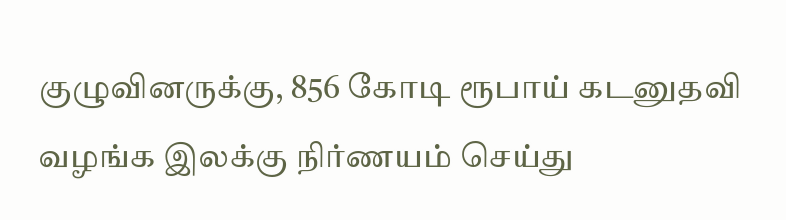குழுவினருக்கு, 856 கோடி ரூபாய் கடனுதவி வழங்க இலக்கு நிர்ணயம் செய்து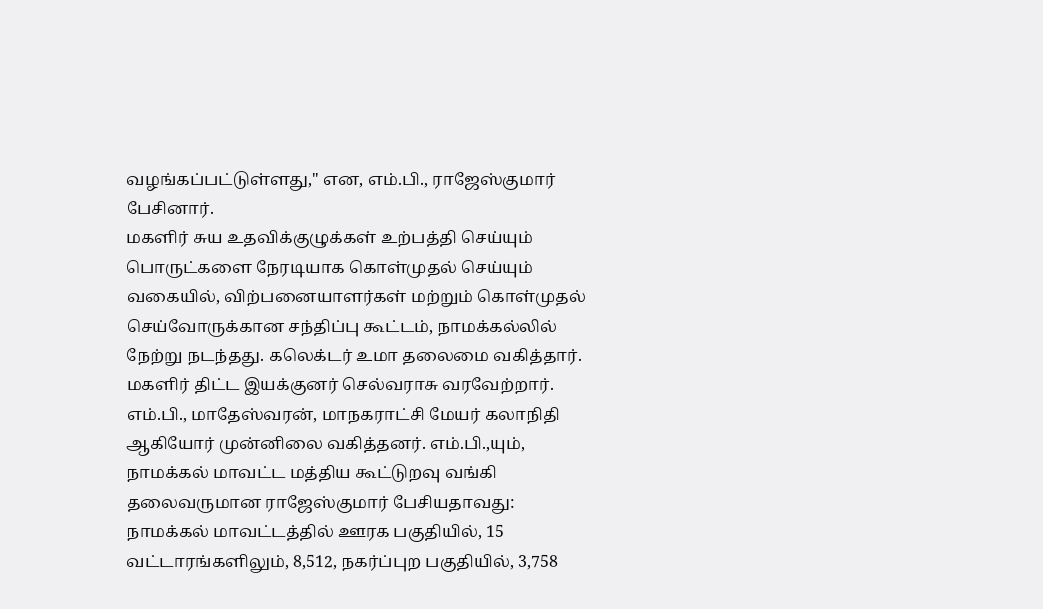வழங்கப்பட்டுள்ளது,'' என, எம்.பி., ராஜேஸ்குமார் பேசினார்.
மகளிர் சுய உதவிக்குழுக்கள் உற்பத்தி செய்யும் பொருட்களை நேரடியாக கொள்முதல் செய்யும் வகையில், விற்பனையாளர்கள் மற்றும் கொள்முதல் செய்வோருக்கான சந்திப்பு கூட்டம், நாமக்கல்லில் நேற்று நடந்தது. கலெக்டர் உமா தலைமை வகித்தார். மகளிர் திட்ட இயக்குனர் செல்வராசு வரவேற்றார். எம்.பி., மாதேஸ்வரன், மாநகராட்சி மேயர் கலாநிதி ஆகியோர் முன்னிலை வகித்தனர். எம்.பி.,யும், நாமக்கல் மாவட்ட மத்திய கூட்டுறவு வங்கி தலைவருமான ராஜேஸ்குமார் பேசியதாவது:
நாமக்கல் மாவட்டத்தில் ஊரக பகுதியில், 15 வட்டாரங்களிலும், 8,512, நகர்ப்புற பகுதியில், 3,758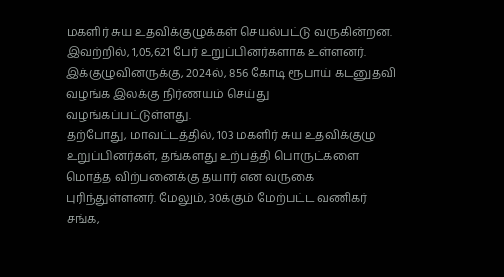மகளிர் சுய உதவிக்குழுக்கள் செயல்பட்டு வருகின்றன. இவற்றில், 1,05,621 பேர் உறுப்பினர்களாக உள்ளனர். இக்குழுவினருக்கு, 2024ல், 856 கோடி ரூபாய் கடனுதவி வழங்க இலக்கு நிர்ணயம் செய்து வழங்கப்பட்டுள்ளது.
தற்போது, மாவட்டத்தில், 103 மகளிர் சுய உதவிக்குழு உறுப்பினர்கள், தங்களது உற்பத்தி பொருட்களை மொத்த விற்பனைக்கு தயார் என வருகை புரிந்துள்ளனர். மேலும், 30க்கும் மேற்பட்ட வணிகர் சங்க,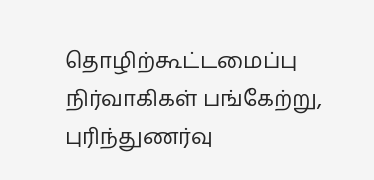தொழிற்கூட்டமைப்பு நிர்வாகிகள் பங்கேற்று, புரிந்துணர்வு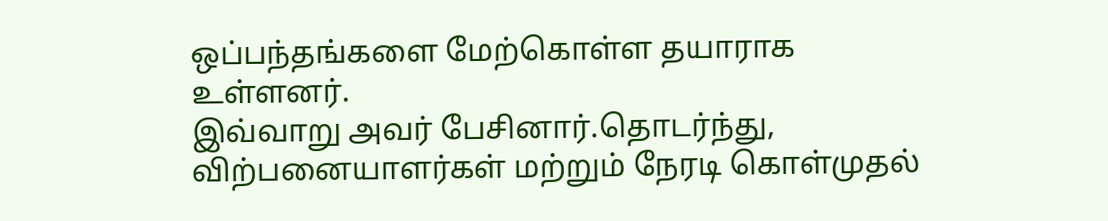ஒப்பந்தங்களை மேற்கொள்ள தயாராக உள்ளனர்.
இவ்வாறு அவர் பேசினார்.தொடர்ந்து, விற்பனையாளர்கள் மற்றும் நேரடி கொள்முதல்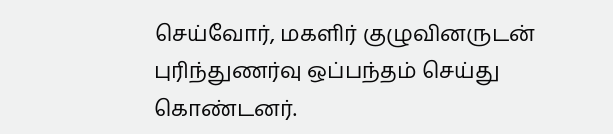செய்வோர், மகளிர் குழுவினருடன் புரிந்துணர்வு ஒப்பந்தம் செய்து கொண்டனர்.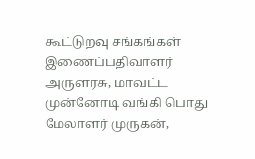கூட்டுறவு சங்கங்கள் இணைப்பதிவாளர் அருளரசு, மாவட்ட முன்னோடி வங்கி பொது மேலாளர் முருகன்,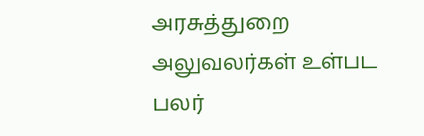அரசுத்துறை அலுவலர்கள் உள்பட பலர்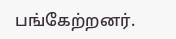பங்கேற்றனர்.